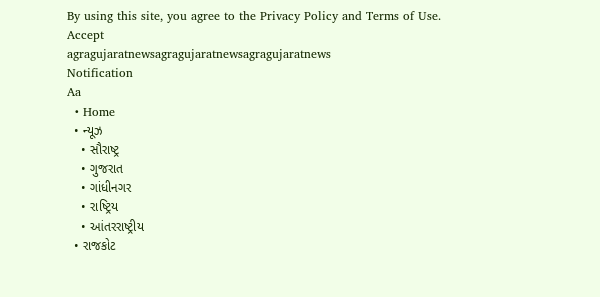By using this site, you agree to the Privacy Policy and Terms of Use.
Accept
agragujaratnewsagragujaratnewsagragujaratnews
Notification
Aa
  • Home
  • ન્યૂઝ
    • સૌરાષ્ટ્ર
    • ગુજરાત
    • ગાંધીનગર
    • રાષ્ટ્રિય
    • આંતરરાષ્ટ્રીય
  • રાજકોટ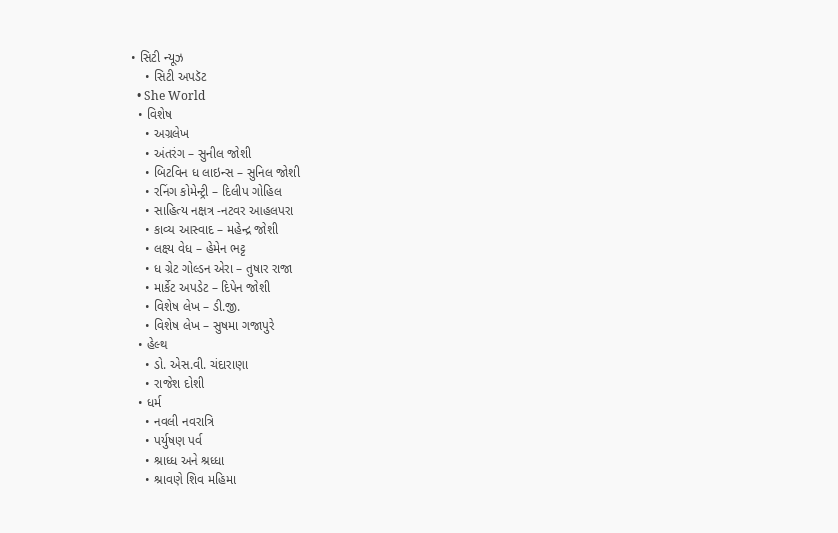• સિટી ન્યૂઝ
    • સિટી અપડૅટ
  • She World
  • વિશેષ
    • અગ્રલેખ
    • અંતરંગ – સુનીલ જોશી
    • બિટવિન ધ લાઇન્સ – સુનિલ જોશી
    • રનિંગ કોમેન્ટ્રી – દિલીપ ગોહિલ
    • સાહિત્ય નક્ષત્ર -નટવર આહલપરા
    • કાવ્ય આસ્વાદ – મહેન્દ્ર જોશી
    • લક્ષ્ય વેધ – હેમેન ભટ્ટ
    • ધ ગ્રેટ ગોલ્ડન એરા – તુષાર રાજા
    • માર્કેટ અપડેટ – દિપેન જોશી
    • વિશેષ લેખ – ડી.જી.
    • વિશેષ લેખ – સુષમા ગજાપુરે
  • હેલ્થ
    • ડો. એસ.વી. ચંદારાણા
    • રાજેશ દોશી
  • ધર્મ
    • નવલી નવરાત્રિ
    • પર્યુષણ પર્વ
    • શ્રાધ્ધ અને શ્રધ્ધા
    • શ્રાવણે શિવ મહિમા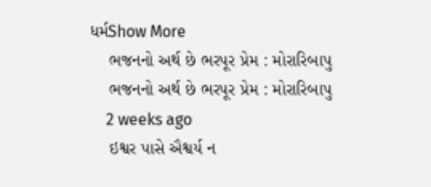ધર્મShow More
    ભજનનો અર્થ છે ભરપૂર પ્રેમ : મોરારિબાપુ
    ભજનનો અર્થ છે ભરપૂર પ્રેમ : મોરારિબાપુ
    2 weeks ago
    ઇશ્વર પાસે ઐશ્વર્ય ન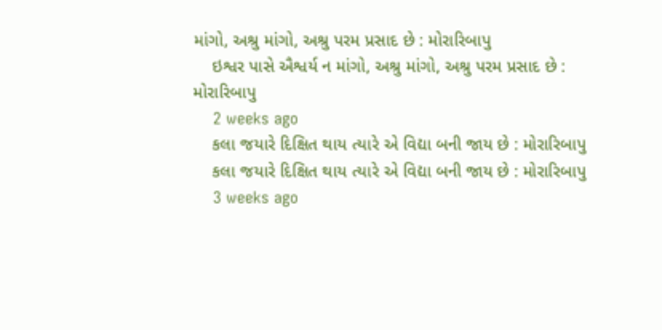માંગો, અશ્રુ માંગો, અશ્રુ પરમ પ્રસાદ છે : મોરારિબાપુ
    ઇશ્વર પાસે ઐશ્વર્ય ન માંગો, અશ્રુ માંગો, અશ્રુ પરમ પ્રસાદ છે : મોરારિબાપુ
    2 weeks ago
    કલા જયારે દિક્ષિત થાય ત્યારે એ વિદ્યા બની જાય છે : મોરારિબાપુ
    કલા જયારે દિક્ષિત થાય ત્યારે એ વિદ્યા બની જાય છે : મોરારિબાપુ
    3 weeks ago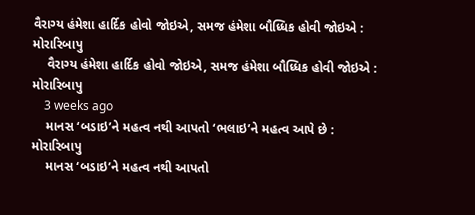વૈરાગ્ય હંમેશા હાર્દિક હોવો જોઇએ, સમજ હંમેશા બૌધ્ધિક હોવી જોઇએ : મોરારિબાપુ
    વૈરાગ્ય હંમેશા હાર્દિક હોવો જોઇએ, સમજ હંમેશા બૌધ્ધિક હોવી જોઇએ : મોરારિબાપુ
    3 weeks ago
    માનસ ‘બડાઇ’ને મહત્વ નથી આપતો ‘ભલાઇ’ને મહત્વ આપે છે : મોરારિબાપુ
    માનસ ‘બડાઇ’ને મહત્વ નથી આપતો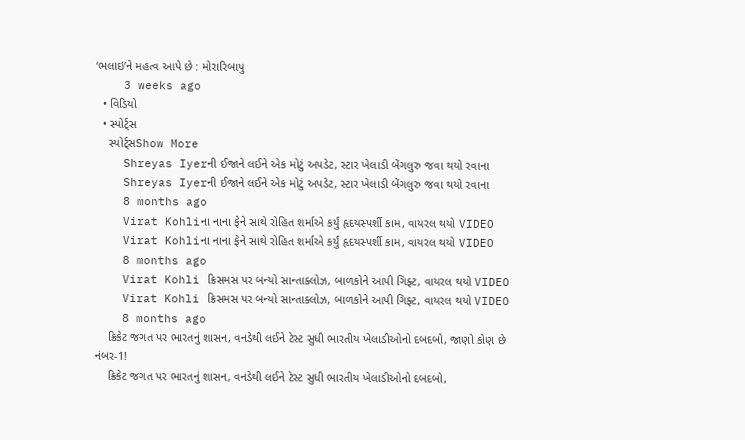‘ભલાઇ’ને મહત્વ આપે છે : મોરારિબાપુ
    3 weeks ago
  • વિડિયો
  • સ્પોર્ટ્સ
    સ્પોર્ટ્સShow More
    Shreyas Iyerની ઈજાને લઈને એક મોટું અપડેટ, સ્ટાર ખેલાડી બેંગલુરુ જવા થયો રવાના
    Shreyas Iyerની ઈજાને લઈને એક મોટું અપડેટ, સ્ટાર ખેલાડી બેંગલુરુ જવા થયો રવાના
    8 months ago
    Virat Kohliના નાના ફેને સાથે રોહિત શર્માએ કર્યું હૃદયસ્પર્શી કામ, વાયરલ થયો VIDEO
    Virat Kohliના નાના ફેને સાથે રોહિત શર્માએ કર્યું હૃદયસ્પર્શી કામ, વાયરલ થયો VIDEO
    8 months ago
    Virat Kohli ક્રિસમસ પર બન્યો સાન્તાક્લોઝ, બાળકોને આપી ગિફ્ટ, વાયરલ થયો VIDEO
    Virat Kohli ક્રિસમસ પર બન્યો સાન્તાક્લોઝ, બાળકોને આપી ગિફ્ટ, વાયરલ થયો VIDEO
    8 months ago
    ક્રિકેટ જગત પર ભારતનું શાસન, વનડેથી લઈને ટેસ્ટ સુધી ભારતીય ખેલાડીઓનો દબદબો, જાણો કોણ છે નંબર-1!
    ક્રિકેટ જગત પર ભારતનું શાસન, વનડેથી લઈને ટેસ્ટ સુધી ભારતીય ખેલાડીઓનો દબદબો,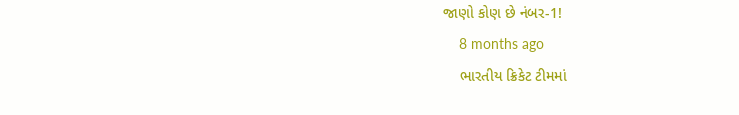જાણો કોણ છે નંબર-1!
    8 months ago
    ભારતીય ક્રિકેટ ટીમમાં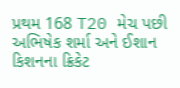પ્રથમ 168 T20 મેચ પછી અભિષેક શર્મા અને ઈશાન કિશનના ક્રિકેટ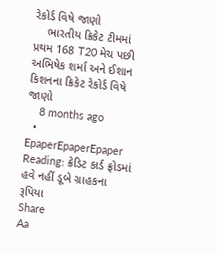રેકોર્ડ વિષે જાણો
    ભારતીય ક્રિકેટ ટીમમાં પ્રથમ 168 T20 મેચ પછી અભિષેક શર્મા અને ઈશાન કિશનના ક્રિકેટ રેકોર્ડ વિષે જાણો
    8 months ago
  • EpaperEpaperEpaper
Reading: ક્રેડિટ કાર્ડ ફ્રોડમાં હવે નહીં ડૂબે ગ્રાહકના રૂપિયા
Share
Aa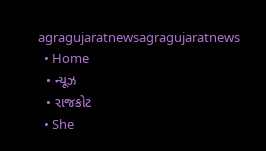agragujaratnewsagragujaratnews
  • Home
  • ન્યૂઝ
  • રાજકોટ
  • She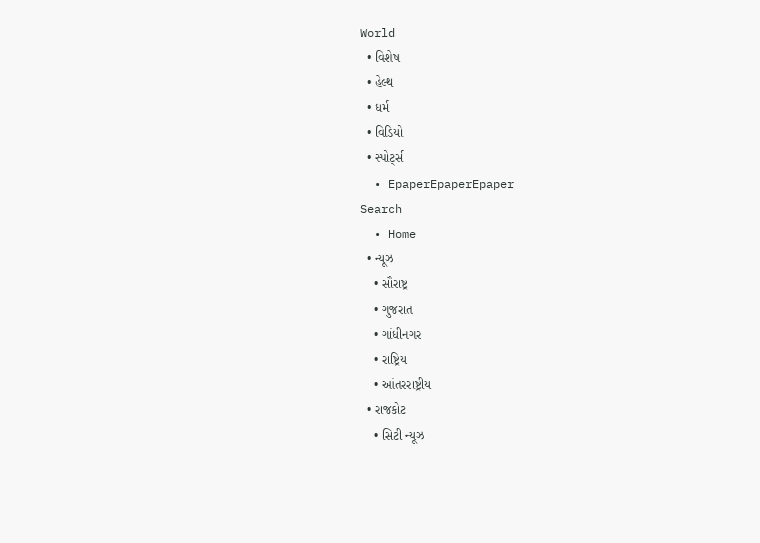World
  • વિશેષ
  • હેલ્થ
  • ધર્મ
  • વિડિયો
  • સ્પોર્ટ્સ
  • EpaperEpaperEpaper
Search
  • Home
  • ન્યૂઝ
    • સૌરાષ્ટ્ર
    • ગુજરાત
    • ગાંધીનગર
    • રાષ્ટ્રિય
    • આંતરરાષ્ટ્રીય
  • રાજકોટ
    • સિટી ન્યૂઝ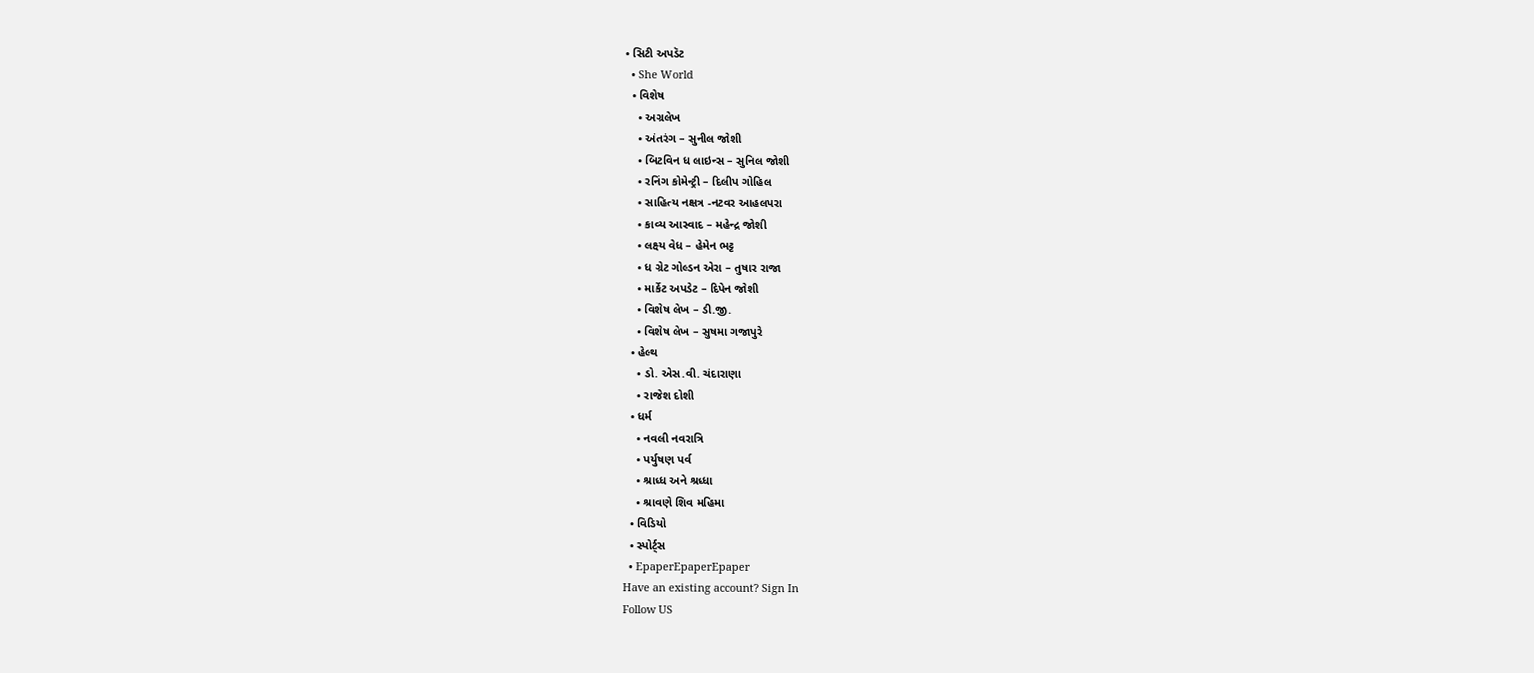• સિટી અપડૅટ
  • She World
  • વિશેષ
    • અગ્રલેખ
    • અંતરંગ – સુનીલ જોશી
    • બિટવિન ધ લાઇન્સ – સુનિલ જોશી
    • રનિંગ કોમેન્ટ્રી – દિલીપ ગોહિલ
    • સાહિત્ય નક્ષત્ર -નટવર આહલપરા
    • કાવ્ય આસ્વાદ – મહેન્દ્ર જોશી
    • લક્ષ્ય વેધ – હેમેન ભટ્ટ
    • ધ ગ્રેટ ગોલ્ડન એરા – તુષાર રાજા
    • માર્કેટ અપડેટ – દિપેન જોશી
    • વિશેષ લેખ – ડી.જી.
    • વિશેષ લેખ – સુષમા ગજાપુરે
  • હેલ્થ
    • ડો. એસ.વી. ચંદારાણા
    • રાજેશ દોશી
  • ધર્મ
    • નવલી નવરાત્રિ
    • પર્યુષણ પર્વ
    • શ્રાધ્ધ અને શ્રધ્ધા
    • શ્રાવણે શિવ મહિમા
  • વિડિયો
  • સ્પોર્ટ્સ
  • EpaperEpaperEpaper
Have an existing account? Sign In
Follow US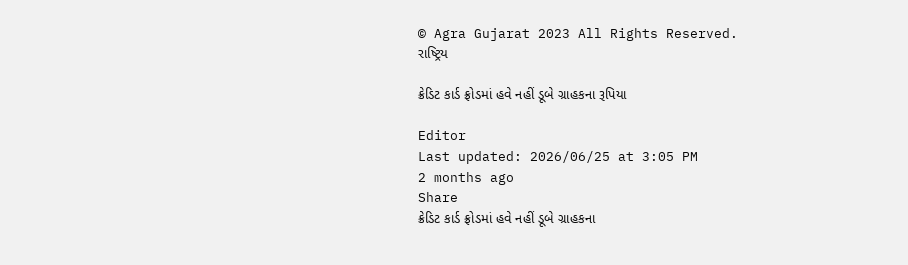© Agra Gujarat 2023 All Rights Reserved.
રાષ્ટ્રિય

ક્રેડિટ કાર્ડ ફ્રોડમાં હવે નહીં ડૂબે ગ્રાહકના રૂપિયા

Editor
Last updated: 2026/06/25 at 3:05 PM
2 months ago
Share
ક્રેડિટ કાર્ડ ફ્રોડમાં હવે નહીં ડૂબે ગ્રાહકના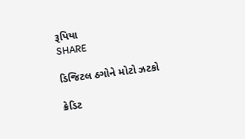રૂપિયા
SHARE

ડિજિટલ ઠગોને મોટો ઝટકો

ક્રેડિટ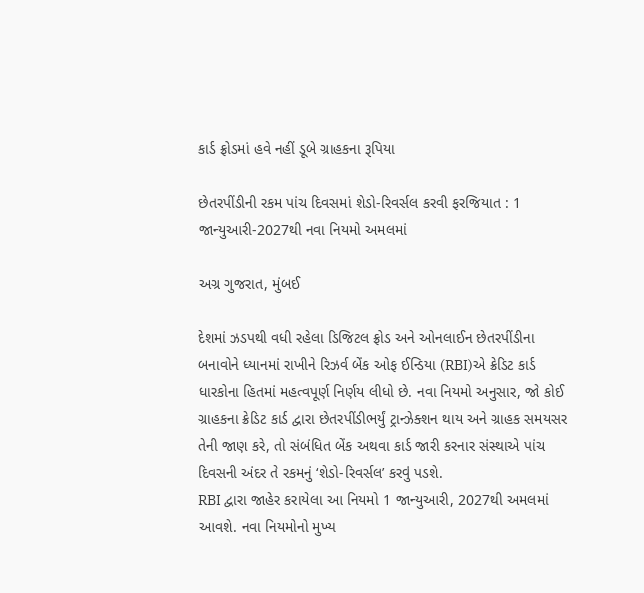કાર્ડ ફ્રોડમાં હવે નહીં ડૂબે ગ્રાહકના રૂપિયા

છેતરપીંડીની રકમ પાંચ દિવસમાં શેડો-રિવર્સલ કરવી ફરજિયાત : 1 જાન્યુઆરી-2027થી નવા નિયમો અમલમાં

અગ્ર ગુજરાત, મુંબઈ

દેશમાં ઝડપથી વધી રહેલા ડિજિટલ ફ્રોડ અને ઓનલાઈન છેતરપીંડીના બનાવોને ધ્યાનમાં રાખીને રિઝર્વ બેંક ઓફ ઈન્ડિયા (RBI)એ ક્રેડિટ કાર્ડ ધારકોના હિતમાં મહત્વપૂર્ણ નિર્ણય લીધો છે. નવા નિયમો અનુસાર, જો કોઈ ગ્રાહકના ક્રેડિટ કાર્ડ દ્વારા છેતરપીંડીભર્યું ટ્રાન્ઝેક્શન થાય અને ગ્રાહક સમયસર તેની જાણ કરે, તો સંબંધિત બેંક અથવા કાર્ડ જારી કરનાર સંસ્થાએ પાંચ દિવસની અંદર તે રકમનું ‘શેડો-રિવર્સલ’ કરવું પડશે.
RBI દ્વારા જાહેર કરાયેલા આ નિયમો 1 જાન્યુઆરી, 2027થી અમલમાં આવશે. નવા નિયમોનો મુખ્ય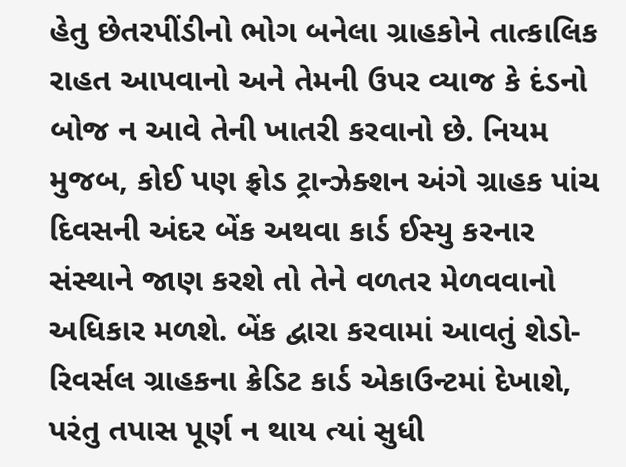હેતુ છેતરપીંડીનો ભોગ બનેલા ગ્રાહકોને તાત્કાલિક રાહત આપવાનો અને તેમની ઉપર વ્યાજ કે દંડનો બોજ ન આવે તેની ખાતરી કરવાનો છે. નિયમ મુજબ, કોઈ પણ ફ્રોડ ટ્રાન્ઝેક્શન અંગે ગ્રાહક પાંચ દિવસની અંદર બેંક અથવા કાર્ડ ઈસ્યુ કરનાર સંસ્થાને જાણ કરશે તો તેને વળતર મેળવવાનો અધિકાર મળશે. બેંક દ્વારા કરવામાં આવતું શેડો-રિવર્સલ ગ્રાહકના ક્રેડિટ કાર્ડ એકાઉન્ટમાં દેખાશે, પરંતુ તપાસ પૂર્ણ ન થાય ત્યાં સુધી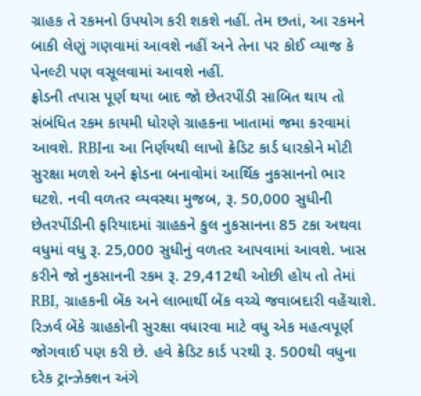ગ્રાહક તે રકમનો ઉપયોગ કરી શકશે નહીં. તેમ છતાં, આ રકમને બાકી લેણું ગણવામાં આવશે નહીં અને તેના પર કોઈ વ્યાજ કે પેનલ્ટી પણ વસૂલવામાં આવશે નહીં.
ફ્રોડની તપાસ પૂર્ણ થયા બાદ જો છેતરપીંડી સાબિત થાય તો સંબંધિત રકમ કાયમી ધોરણે ગ્રાહકના ખાતામાં જમા કરવામાં આવશે. RBIના આ નિર્ણયથી લાખો ક્રેડિટ કાર્ડ ધારકોને મોટી સુરક્ષા મળશે અને ફ્રોડના બનાવોમાં આર્થિક નુકસાનનો ભાર ઘટશે. નવી વળતર વ્યવસ્થા મુજબ, રૂ. 50,000 સુધીની છેતરપીંડીની ફરિયાદમાં ગ્રાહકને કુલ નુકસાનના 85 ટકા અથવા વધુમાં વધુ રૂ. 25,000 સુધીનું વળતર આપવામાં આવશે. ખાસ કરીને જો નુકસાનની રકમ રૂ. 29,412થી ઓછી હોય તો તેમાં RBI, ગ્રાહકની બેંક અને લાભાર્થી બેંક વચ્ચે જવાબદારી વહેંચાશે.
રિઝર્વ બેંકે ગ્રાહકોની સુરક્ષા વધારવા માટે વધુ એક મહત્વપૂર્ણ જોગવાઈ પણ કરી છે. હવે ક્રેડિટ કાર્ડ પરથી રૂ. 500થી વધુના દરેક ટ્રાન્ઝેક્શન અંગે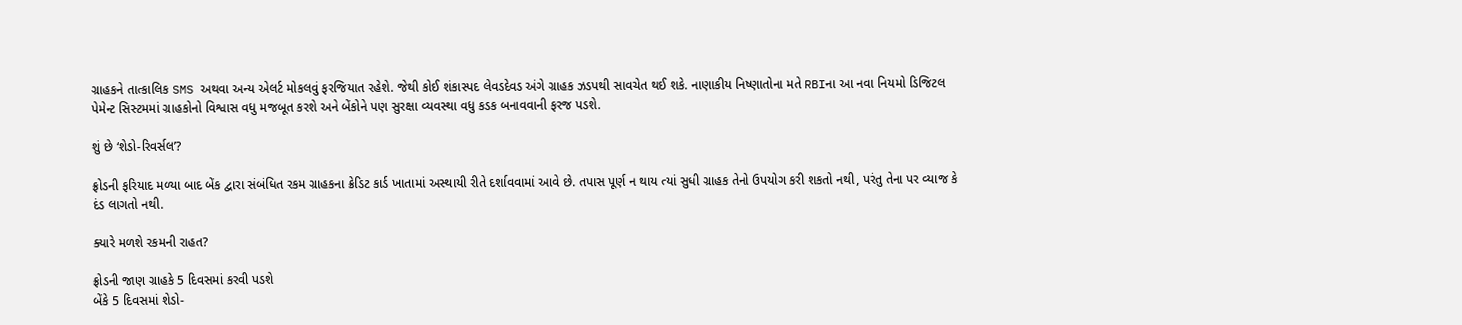ગ્રાહકને તાત્કાલિક SMS અથવા અન્ય એલર્ટ મોકલવું ફરજિયાત રહેશે. જેથી કોઈ શંકાસ્પદ લેવડદેવડ અંગે ગ્રાહક ઝડપથી સાવચેત થઈ શકે. નાણાકીય નિષ્ણાતોના મતે RBIના આ નવા નિયમો ડિજિટલ પેમેન્ટ સિસ્ટમમાં ગ્રાહકોનો વિશ્વાસ વધુ મજબૂત કરશે અને બેંકોને પણ સુરક્ષા વ્યવસ્થા વધુ કડક બનાવવાની ફરજ પડશે.

શું છે ‘શેડો-રિવર્સલ’?

ફ્રોડની ફરિયાદ મળ્યા બાદ બેંક દ્વારા સંબંધિત રકમ ગ્રાહકના ક્રેડિટ કાર્ડ ખાતામાં અસ્થાયી રીતે દર્શાવવામાં આવે છે. તપાસ પૂર્ણ ન થાય ત્યાં સુધી ગ્રાહક તેનો ઉપયોગ કરી શકતો નથી, પરંતુ તેના પર વ્યાજ કે દંડ લાગતો નથી.

ક્યારે મળશે રકમની રાહત?

ફ્રોડની જાણ ગ્રાહકે 5 દિવસમાં કરવી પડશે
બેંકે 5 દિવસમાં શેડો-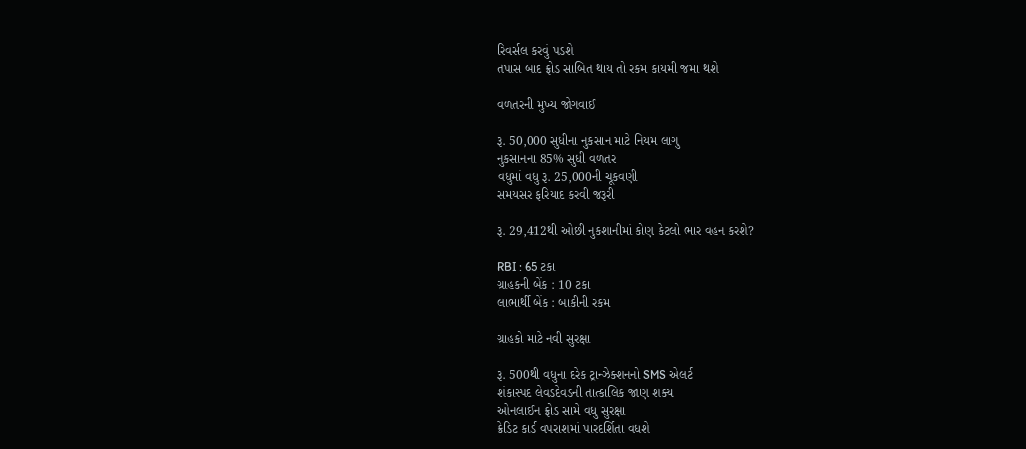રિવર્સલ કરવું પડશે
તપાસ બાદ ફ્રોડ સાબિત થાય તો રકમ કાયમી જમા થશે

વળતરની મુખ્ય જોગવાઈ

રૂ. 50,000 સુધીના નુકસાન માટે નિયમ લાગુ
નુકસાનના 85% સુધી વળતર
વધુમાં વધુ રૂ. 25,000ની ચૂકવણી
સમયસર ફરિયાદ કરવી જરૂરી

રૂ. 29,412થી ઓછી નુકશાનીમાં કોણ કેટલો ભાર વહન કરશે?

RBI : 65 ટકા
ગ્રાહકની બેંક : 10 ટકા
લાભાર્થી બેંક : બાકીની રકમ

ગ્રાહકો માટે નવી સુરક્ષા

રૂ. 500થી વધુના દરેક ટ્રાન્ઝેક્શનનો SMS એલર્ટ
શંકાસ્પદ લેવડદેવડની તાત્કાલિક જાણ શક્ય
ઓનલાઈન ફ્રોડ સામે વધુ સુરક્ષા
ક્રેડિટ કાર્ડ વપરાશમાં પારદર્શિતા વધશે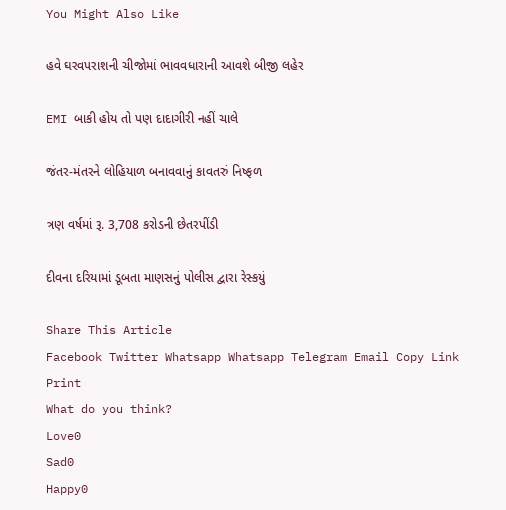You Might Also Like

હવે ઘરવપરાશની ચીજોમાં ભાવવધારાની આવશે બીજી લહેર

EMI બાકી હોય તો પણ દાદાગીરી નહીં ચાલે

જંતર-મંતરને લોહિયાળ બનાવવાનું કાવતરું નિષ્ફળ

ત્રણ વર્ષમાં રૂ. 3,708 કરોડની છેતરપીંડી

દીવના દરિયામાં ડૂબતા માણસનું પોલીસ દ્વારા રેસ્કયું

Share This Article
Facebook Twitter Whatsapp Whatsapp Telegram Email Copy Link Print
What do you think?
Love0
Sad0
Happy0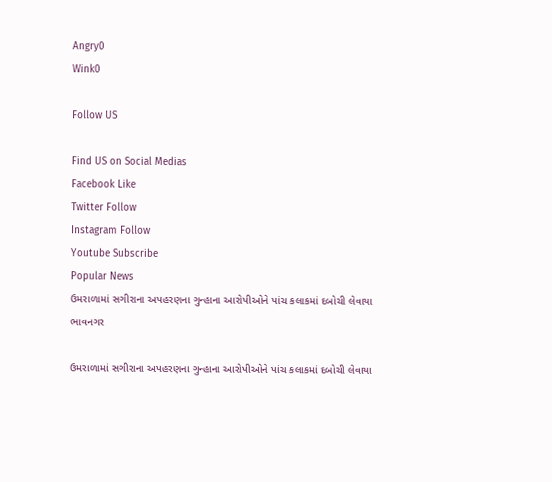Angry0
Wink0

Follow US

Find US on Social Medias
Facebook Like
Twitter Follow
Instagram Follow
Youtube Subscribe
Popular News
ઉમરાળામાં સગીરાના અપહરણના ગુન્હાના આરોપીઓને પાંચ કલાકમાં દબોચી લેવાયા
ભાવનગર

ઉમરાળામાં સગીરાના અપહરણના ગુન્હાના આરોપીઓને પાંચ કલાકમાં દબોચી લેવાયા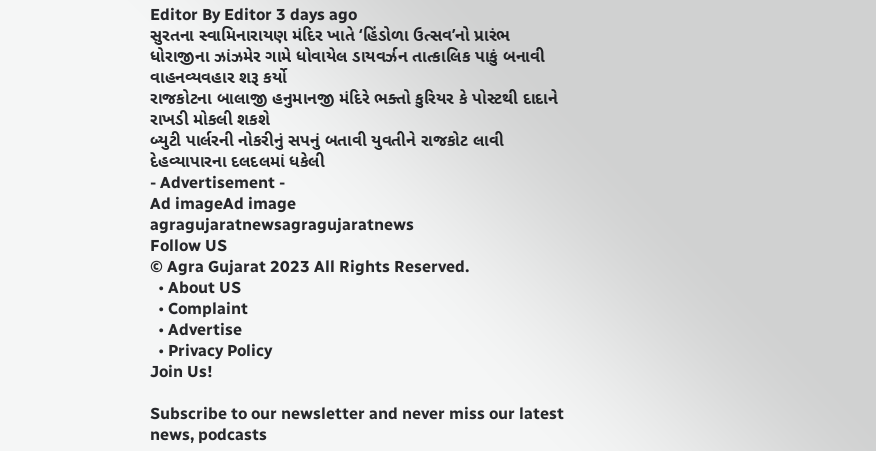Editor By Editor 3 days ago
સુરતના સ્વામિનારાયણ મંદિર ખાતે ‘હિંડોળા ઉત્સવ’નો પ્રારંભ
ધોરાજીના ઝાંઝમેર ગામે ધોવાયેલ ડાયવર્ઝન તાત્કાલિક પાકું બનાવી વાહનવ્યવહાર શરૂ કર્યો
રાજકોટના બાલાજી હનુમાનજી મંદિરે ભક્તો કુરિયર કે પોસ્ટથી દાદાને રાખડી મોકલી શકશે
બ્યુટી પાર્લરની નોકરીનું સપનું બતાવી યુવતીને રાજકોટ લાવી દેહવ્યાપારના દલદલમાં ધકેલી
- Advertisement -
Ad imageAd image
agragujaratnewsagragujaratnews
Follow US
© Agra Gujarat 2023 All Rights Reserved.
  • About US
  • Complaint
  • Advertise
  • Privacy Policy
Join Us!

Subscribe to our newsletter and never miss our latest news, podcasts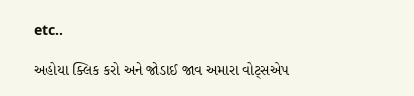etc..

અહોયા ક્લિક કરો અને જોડાઈ જાવ અમારા વોટ્સએપ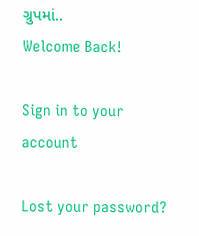ગ્રુપમાં..
Welcome Back!

Sign in to your account

Lost your password?